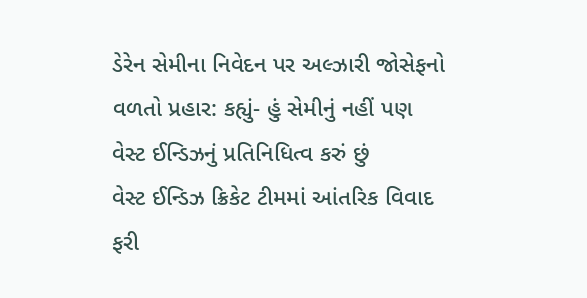ડેરેન સેમીના નિવેદન પર અલ્ઝારી જોસેફનો વળતો પ્રહાર: કહ્યું- હું સેમીનું નહીં પણ વેસ્ટ ઈન્ડિઝનું પ્રતિનિધિત્વ કરું છું
વેસ્ટ ઈન્ડિઝ ક્રિકેટ ટીમમાં આંતરિક વિવાદ ફરી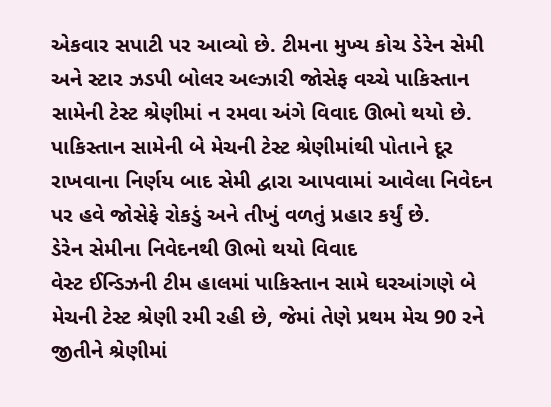એકવાર સપાટી પર આવ્યો છે. ટીમના મુખ્ય કોચ ડેરેન સેમી અને સ્ટાર ઝડપી બોલર અલ્ઝારી જોસેફ વચ્ચે પાકિસ્તાન સામેની ટેસ્ટ શ્રેણીમાં ન રમવા અંગે વિવાદ ઊભો થયો છે. પાકિસ્તાન સામેની બે મેચની ટેસ્ટ શ્રેણીમાંથી પોતાને દૂર રાખવાના નિર્ણય બાદ સેમી દ્વારા આપવામાં આવેલા નિવેદન પર હવે જોસેફે રોકડું અને તીખું વળતું પ્રહાર કર્યું છે.
ડેરેન સેમીના નિવેદનથી ઊભો થયો વિવાદ
વેસ્ટ ઈન્ડિઝની ટીમ હાલમાં પાકિસ્તાન સામે ઘરઆંગણે બે મેચની ટેસ્ટ શ્રેણી રમી રહી છે, જેમાં તેણે પ્રથમ મેચ 90 રને જીતીને શ્રેણીમાં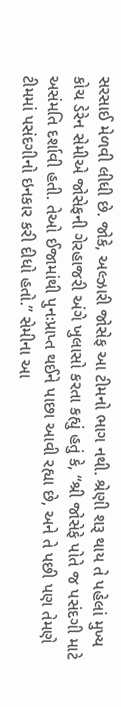સરસાઈ મેળવી લીધી છે. જોકે, અલ્ઝારી જોસેફ આ ટીમનો ભાગ નથી. શ્રેણી શરૂ થાય તે પહેલાં મુખ્ય કોચ ડેરેન સેમીએ જોસેફની ગેરહાજરી અંગે ખુલાસો કરતા કહ્યું હતું કે, “શ્રી જોસેફે પોતે જ પસંદગી માટે અસંમતિ દર્શાવી હતી. તેઓ ઈજામાંથી પુનઃપ્રાપ્ત થઈને પાછા આવી રહ્યા છે, અને તે પછી પણ તેમણે ટીમમાં પસંદગીનો ઇનકાર કરી દીધો હતો.” સેમીના આ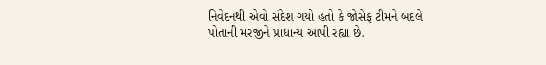નિવેદનથી એવો સંદેશ ગયો હતો કે જોસેફ ટીમને બદલે પોતાની મરજીને પ્રાધાન્ય આપી રહ્યા છે.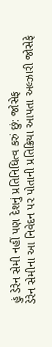હું ડેરેન સેમી નહીં પણ દેશનું પ્રતિનિધિત્વ કરું છું: જોસેફ
ડેરેન સેમીના આ નિવેદન પર પોતાની પ્રતિક્રિયા આપતા અલ્ઝારી જોસેફે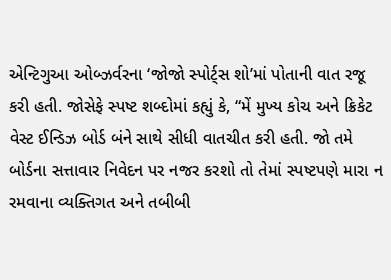એન્ટિગુઆ ઓબ્ઝર્વરના ‘જોજો સ્પોર્ટ્સ શો’માં પોતાની વાત રજૂ કરી હતી. જોસેફે સ્પષ્ટ શબ્દોમાં કહ્યું કે, “મેં મુખ્ય કોચ અને ક્રિકેટ વેસ્ટ ઈન્ડિઝ બોર્ડ બંને સાથે સીધી વાતચીત કરી હતી. જો તમે બોર્ડના સત્તાવાર નિવેદન પર નજર કરશો તો તેમાં સ્પષ્ટપણે મારા ન રમવાના વ્યક્તિગત અને તબીબી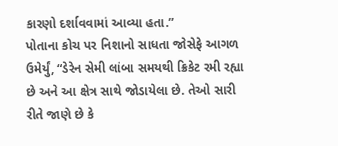કારણો દર્શાવવામાં આવ્યા હતા.”
પોતાના કોચ પર નિશાનો સાધતા જોસેફે આગળ ઉમેર્યું, “ડેરેન સેમી લાંબા સમયથી ક્રિકેટ રમી રહ્યા છે અને આ ક્ષેત્ર સાથે જોડાયેલા છે. તેઓ સારી રીતે જાણે છે કે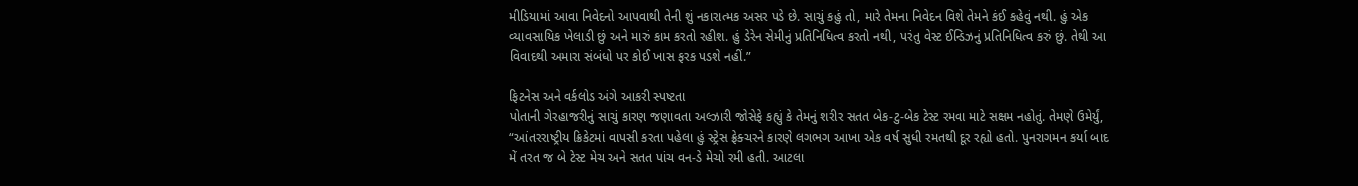મીડિયામાં આવા નિવેદનો આપવાથી તેની શું નકારાત્મક અસર પડે છે. સાચું કહું તો, મારે તેમના નિવેદન વિશે તેમને કંઈ કહેવું નથી. હું એક વ્યાવસાયિક ખેલાડી છું અને મારું કામ કરતો રહીશ. હું ડેરેન સેમીનું પ્રતિનિધિત્વ કરતો નથી, પરંતુ વેસ્ટ ઈન્ડિઝનું પ્રતિનિધિત્વ કરું છું. તેથી આ વિવાદથી અમારા સંબંધો પર કોઈ ખાસ ફરક પડશે નહીં.”

ફિટનેસ અને વર્કલોડ અંગે આકરી સ્પષ્ટતા
પોતાની ગેરહાજરીનું સાચું કારણ જણાવતા અલ્ઝારી જોસેફે કહ્યું કે તેમનું શરીર સતત બેક-ટુ-બેક ટેસ્ટ રમવા માટે સક્ષમ નહોતું. તેમણે ઉમેર્યું, “આંતરરાષ્ટ્રીય ક્રિકેટમાં વાપસી કરતા પહેલા હું સ્ટ્રેસ ફ્રેક્ચરને કારણે લગભગ આખા એક વર્ષ સુધી રમતથી દૂર રહ્યો હતો. પુનરાગમન કર્યા બાદ મેં તરત જ બે ટેસ્ટ મેચ અને સતત પાંચ વન-ડે મેચો રમી હતી. આટલા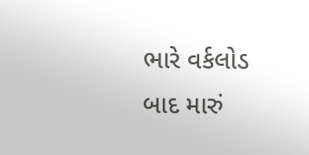ભારે વર્કલોડ બાદ મારું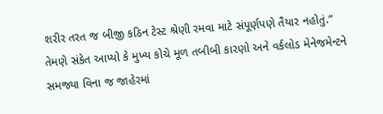શરીર તરત જ બીજી કઠિન ટેસ્ટ શ્રેણી રમવા માટે સંપૂર્ણપણે તૈયાર નહોતું.”
તેમણે સંકેત આપ્યો કે મુખ્ય કોચે મૂળ તબીબી કારણો અને વર્કલોડ મેનેજમેન્ટને સમજ્યા વિના જ જાહેરમાં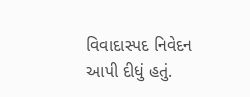વિવાદાસ્પદ નિવેદન આપી દીધું હતું.